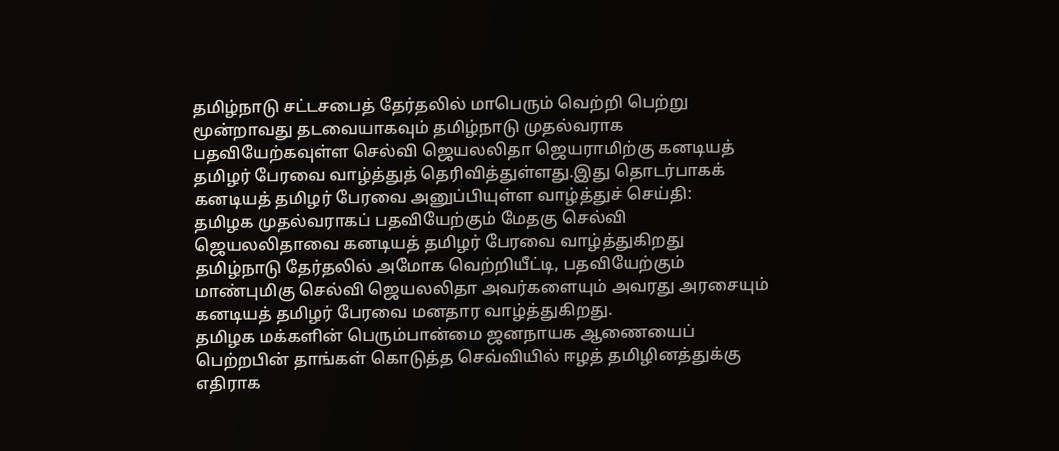தமிழ்நாடு சட்டசபைத் தேர்தலில் மாபெரும் வெற்றி பெற்று மூன்றாவது தடவையாகவும் தமிழ்நாடு முதல்வராக பதவியேற்கவுள்ள செல்வி ஜெயலலிதா ஜெயராமிற்கு கனடியத் தமிழர் பேரவை வாழ்த்துத் தெரிவித்துள்ளது.இது தொடர்பாகக் கனடியத் தமிழர் பேரவை அனுப்பியுள்ள வாழ்த்துச் செய்தி:
தமிழக முதல்வராகப் பதவியேற்கும் மேதகு செல்வி ஜெயலலிதாவை கனடியத் தமிழர் பேரவை வாழ்த்துகிறது
தமிழ்நாடு தேர்தலில் அமோக வெற்றியீட்டி, பதவியேற்கும் மாண்புமிகு செல்வி ஜெயலலிதா அவர்களையும் அவரது அரசையும் கனடியத் தமிழர் பேரவை மனதார வாழ்த்துகிறது.
தமிழக மக்களின் பெரும்பான்மை ஜனநாயக ஆணையைப் பெற்றபின் தாங்கள் கொடுத்த செவ்வியில் ஈழத் தமிழினத்துக்கு எதிராக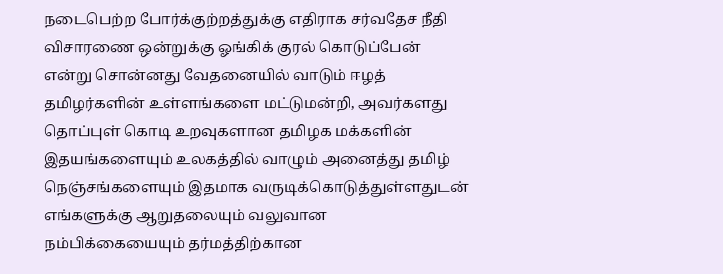நடைபெற்ற போர்க்குற்றத்துக்கு எதிராக சர்வதேச நீதி விசாரணை ஒன்றுக்கு ஓங்கிக் குரல் கொடுப்பேன் என்று சொன்னது வேதனையில் வாடும் ஈழத் தமிழர்களின் உள்ளங்களை மட்டுமன்றி, அவர்களது தொப்புள் கொடி உறவுகளான தமிழக மக்களின் இதயங்களையும் உலகத்தில் வாழும் அனைத்து தமிழ் நெஞ்சங்களையும் இதமாக வருடிக்கொடுத்துள்ளதுடன் எங்களுக்கு ஆறுதலையும் வலுவான நம்பிக்கையையும் தர்மத்திற்கான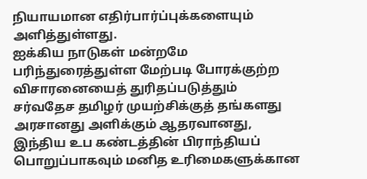நியாயமான எதிர்பார்ப்புக்களையும் அளித்துள்ளது.
ஐக்கிய நாடுகள் மன்றமே பரிந்துரைத்துள்ள மேற்படி போரக்குற்ற விசாரனையைத் துரிதப்படுத்தும் சர்வதேச தமிழர் முயற்சிக்குத் தங்களது அரசானது அளிக்கும் ஆதரவானது, இந்திய உப கண்டத்தின் பிராந்தியப் பொறுப்பாகவும் மனித உரிமைகளுக்கான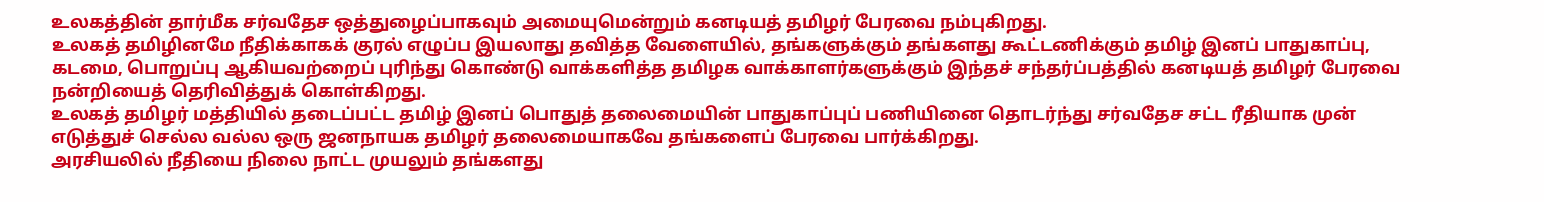உலகத்தின் தார்மீக சர்வதேச ஒத்துழைப்பாகவும் அமையுமென்றும் கனடியத் தமிழர் பேரவை நம்புகிறது.
உலகத் தமிழினமே நீதிக்காகக் குரல் எழுப்ப இயலாது தவித்த வேளையில், தங்களுக்கும் தங்களது கூட்டணிக்கும் தமிழ் இனப் பாதுகாப்பு, கடமை, பொறுப்பு ஆகியவற்றைப் புரிந்து கொண்டு வாக்களித்த தமிழக வாக்காளர்களுக்கும் இந்தச் சந்தர்ப்பத்தில் கனடியத் தமிழர் பேரவை நன்றியைத் தெரிவித்துக் கொள்கிறது.
உலகத் தமிழர் மத்தியில் தடைப்பட்ட தமிழ் இனப் பொதுத் தலைமையின் பாதுகாப்புப் பணியினை தொடர்ந்து சர்வதேச சட்ட ரீதியாக முன் எடுத்துச் செல்ல வல்ல ஒரு ஜனநாயக தமிழர் தலைமையாகவே தங்களைப் பேரவை பார்க்கிறது.
அரசியலில் நீதியை நிலை நாட்ட முயலும் தங்களது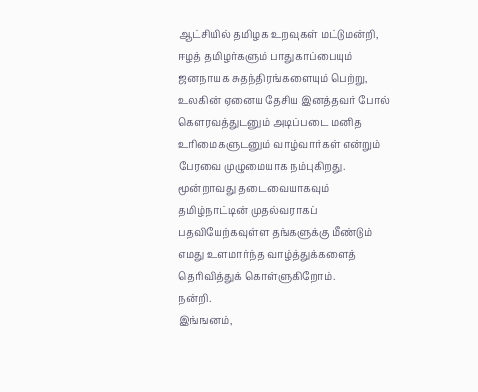ஆட்சியில் தமிழக உறவுகள் மட்டுமன்றி, ஈழத் தமிழர்களும் பாதுகாப்பையும் ஜனநாயக சுதந்திரங்களையும் பெற்று, உலகின் ஏனைய தேசிய இனத்தவர் போல் கௌரவத்துடனும் அடிப்படை மனித உரிமைகளுடனும் வாழ்வார்கள் என்றும் பேரவை முழுமையாக நம்புகிறது.
மூன்றாவது தடைவையாகவும் தமிழ்நாட்டின் முதல்வராகப் பதவியேற்கவுள்ள தங்களுக்கு மீண்டும் எமது உளமார்ந்த வாழ்த்துக்களைத் தெரிவித்துக் கொள்ளுகிறோம்.
நன்றி.
இங்ஙனம்,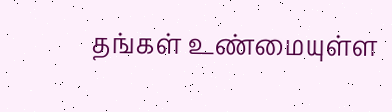தங்கள் உண்மையுள்ள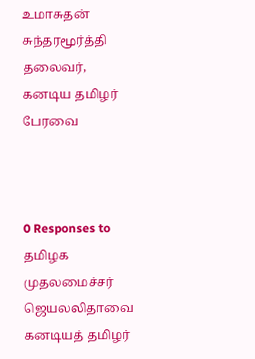உமாசுதன் சுந்தரமூர்த்தி
தலைவர், கனடிய தமிழர் பேரவை



0 Responses to தமிழக முதலமைச்சர் ஜெயலலிதாவை கனடியத் தமிழர்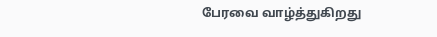பேரவை வாழ்த்துகிறது